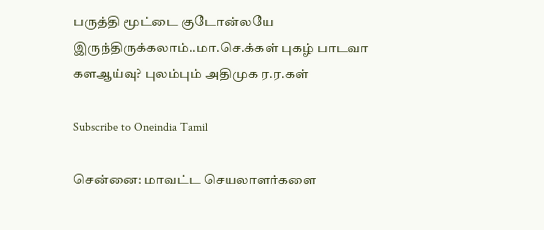பருத்தி மூட்டை குடோன்லயே இருந்திருக்கலாம்..மா.செ.க்கள் புகழ் பாடவா களஆய்வு? புலம்பும் அதிமுக ர.ர.கள்

Subscribe to Oneindia Tamil

சென்னை: மாவட்ட செயலாளர்களை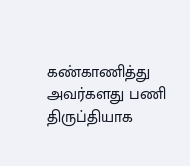கண்காணித்து அவர்களது பணி திருப்தியாக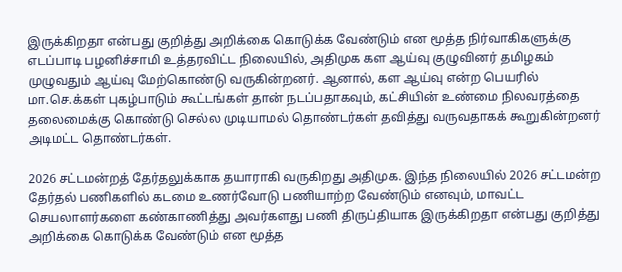இருக்கிறதா என்பது குறித்து அறிக்கை கொடுக்க வேண்டும் என மூத்த நிர்வாகிகளுக்கு எடப்பாடி பழனிச்சாமி உத்தரவிட்ட நிலையில், அதிமுக கள ஆய்வு குழுவினர் தமிழகம் முழுவதும் ஆய்வு மேற்கொண்டு வருகின்றனர். ஆனால், கள ஆய்வு என்ற பெயரில் மா.செ.க்கள் புகழ்பாடும் கூட்டங்கள் தான் நடப்பதாகவும், கட்சியின் உண்மை நிலவரத்தை தலைமைக்கு கொண்டு செல்ல முடியாமல் தொண்டர்கள் தவித்து வருவதாகக் கூறுகின்றனர் அடிமட்ட தொண்டர்கள்.

2026 சட்டமன்றத் தேர்தலுக்காக தயாராகி வருகிறது அதிமுக. இந்த நிலையில் 2026 சட்டமன்ற தேர்தல் பணிகளில் கடமை உணர்வோடு பணியாற்ற வேண்டும் எனவும், மாவட்ட செயலாளர்களை கண்காணித்து அவர்களது பணி திருப்தியாக இருக்கிறதா என்பது குறித்து அறிக்கை கொடுக்க வேண்டும் என மூத்த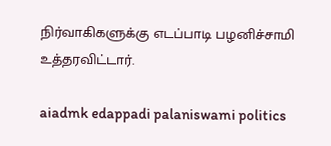நிர்வாகிகளுக்கு எடப்பாடி பழனிச்சாமி உத்தரவிட்டார்.

aiadmk edappadi palaniswami politics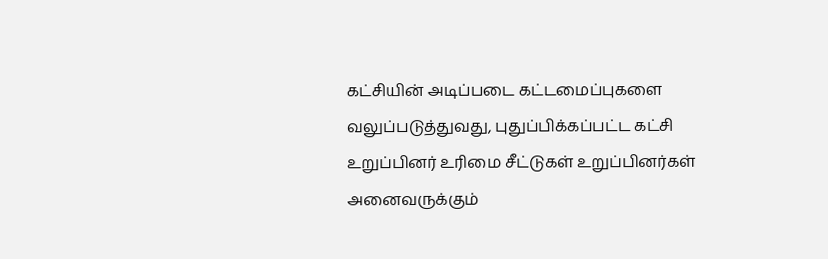கட்சியின் அடிப்படை கட்டமைப்புகளை வலுப்படுத்துவது, புதுப்பிக்கப்பட்ட கட்சி உறுப்பினர் உரிமை சீட்டுகள் உறுப்பினர்கள் அனைவருக்கும்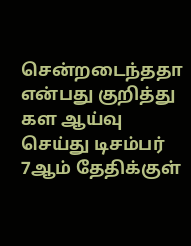சென்றடைந்ததா என்பது குறித்து கள ஆய்வு செய்து டிசம்பர் 7ஆம் தேதிக்குள்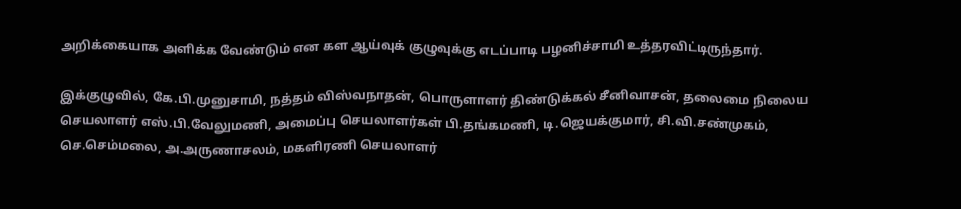அறிக்கையாக அளிக்க வேண்டும் என கள ஆய்வுக் குழுவுக்கு எடப்பாடி பழனிச்சாமி உத்தரவிட்டிருந்தார்.

இக்குழுவில், கே.பி.முனுசாமி, நத்தம் விஸ்வநாதன், பொருளாளர் திண்டுக்கல் சீனிவாசன், தலைமை நிலைய செயலாளர் எஸ்.பி.வேலுமணி, அமைப்பு செயலாளர்கள் பி.தங்கமணி, டி.ஜெயக்குமார், சி.வி.சண்முகம், செ.செம்மலை, அ.அருணாசலம், மகளிரணி செயலாளர்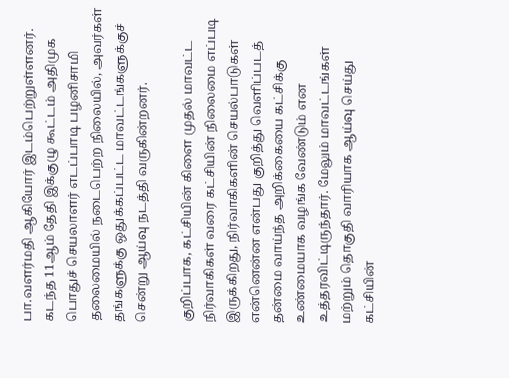பா.வளர்மதி ஆகியோர் இடம்பெற்றுள்ளனர். கடந்த 11ஆம் தேதி இக்குழு கூட்டம் அதிமுக பொதுச் செயலாளர் எடப்பாடி பழனிசாமி தலைமையில் நடைபெற்ற நிலையில், அவர்கள் தங்களுக்கு ஒதுக்கப்பட்ட மாவட்டங்களுக்குச் சென்று ஆய்வு நடத்தி வருகின்றனர்.

குறிப்பாக, கட்சியின் கிளை முதல் மாவட்ட நிர்வாகிகள் வரை கட்சியின் நிலைமை எப்படி இருக்கிறது, நிர்வாகிகளின் செயல்பாடுகள் என்னென்ன என்பது குறித்து வெளிப்படத் தன்மை வாய்ந்த அறிக்கையை கட்சிக்கு உண்மையாக வழங்க வேண்டும் என உத்தரவிட்டிருந்தார். மேலும் மாவட்டங்கள் மற்றும் தொகுதி வாரியாக ஆய்வு செய்து கட்சியின்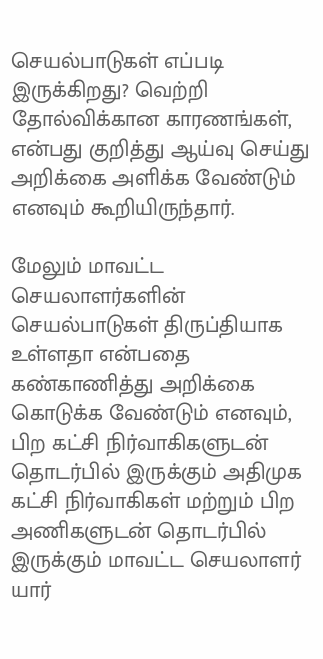செயல்பாடுகள் எப்படி இருக்கிறது? வெற்றி தோல்விக்கான காரணங்கள், என்பது குறித்து ஆய்வு செய்து அறிக்கை அளிக்க வேண்டும் எனவும் கூறியிருந்தார்.

மேலும் மாவட்ட செயலாளர்களின் செயல்பாடுகள் திருப்தியாக உள்ளதா என்பதை கண்காணித்து அறிக்கை கொடுக்க வேண்டும் எனவும், பிற கட்சி நிர்வாகிகளுடன் தொடர்பில் இருக்கும் அதிமுக கட்சி நிர்வாகிகள் மற்றும் பிற அணிகளுடன் தொடர்பில் இருக்கும் மாவட்ட செயலாளர் யார்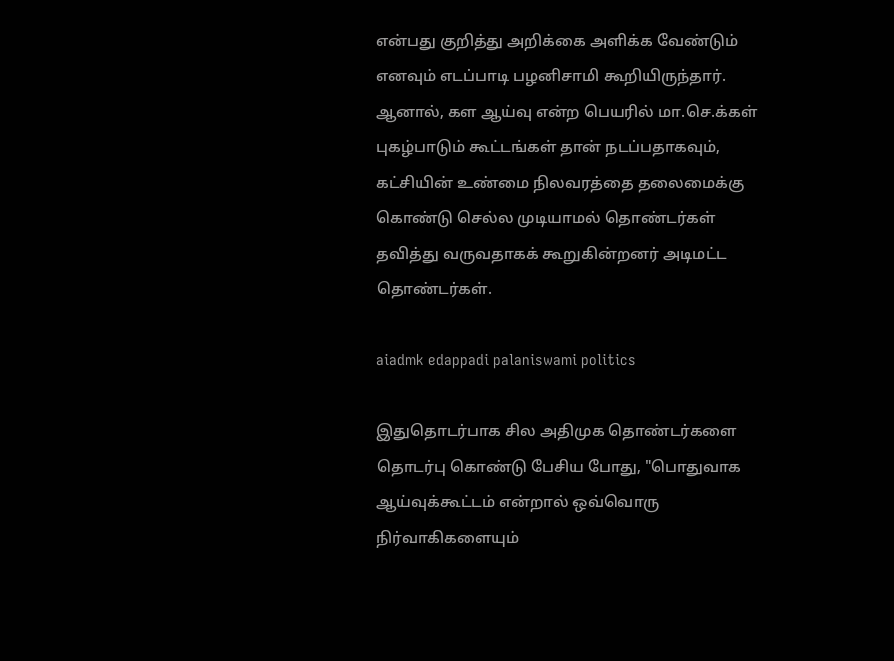என்பது குறித்து அறிக்கை அளிக்க வேண்டும் எனவும் எடப்பாடி பழனிசாமி கூறியிருந்தார். ஆனால், கள ஆய்வு என்ற பெயரில் மா.செ.க்கள் புகழ்பாடும் கூட்டங்கள் தான் நடப்பதாகவும், கட்சியின் உண்மை நிலவரத்தை தலைமைக்கு கொண்டு செல்ல முடியாமல் தொண்டர்கள் தவித்து வருவதாகக் கூறுகின்றனர் அடிமட்ட தொண்டர்கள்.

aiadmk edappadi palaniswami politics

இதுதொடர்பாக சில அதிமுக தொண்டர்களை தொடர்பு கொண்டு பேசிய போது, "பொதுவாக ஆய்வுக்கூட்டம் என்றால் ஒவ்வொரு நிர்வாகிகளையும்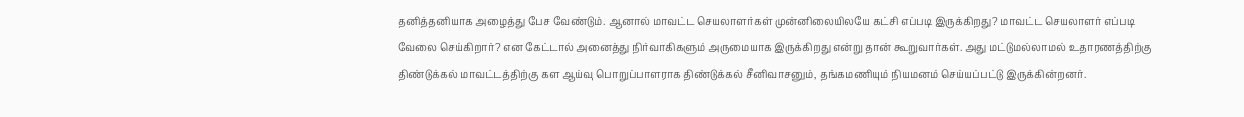தனித்தனியாக அழைத்து பேச வேண்டும். ஆனால் மாவட்ட செயலாளர்கள் முன்னிலையிலயே கட்சி எப்படி இருக்கிறது? மாவட்ட செயலாளர் எப்படி வேலை செய்கிறார்? என கேட்டால் அனைத்து நிர்வாகிகளும் அருமையாக இருக்கிறது என்று தான் கூறுவார்கள். அது மட்டுமல்லாமல் உதாரணத்திற்கு திண்டுக்கல் மாவட்டத்திற்கு கள ஆய்வு பொறுப்பாளராக திண்டுக்கல் சீனிவாசனும், தங்கமணியும் நியமனம் செய்யப்பட்டு இருக்கின்றனர்.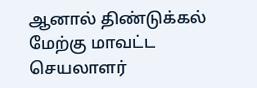ஆனால் திண்டுக்கல் மேற்கு மாவட்ட செயலாளர்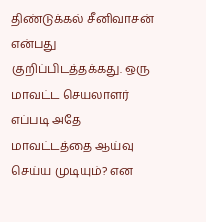திண்டுக்கல் சீனிவாசன் என்பது குறிப்பிடத்தக்கது. ஒரு மாவட்ட செயலாளர் எப்படி அதே மாவட்டத்தை ஆய்வு செய்ய முடியும்? என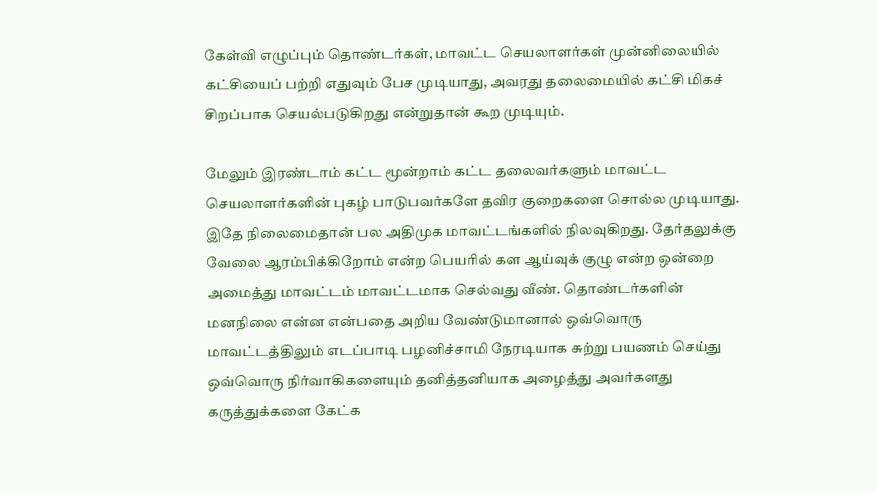கேள்வி எழுப்பும் தொண்டர்கள், மாவட்ட செயலாளர்கள் முன்னிலையில் கட்சியைப் பற்றி எதுவும் பேச முடியாது, அவரது தலைமையில் கட்சி மிகச் சிறப்பாக செயல்படுகிறது என்றுதான் கூற முடியும்.

மேலும் இரண்டாம் கட்ட மூன்றாம் கட்ட தலைவர்களும் மாவட்ட செயலாளர்களின் புகழ் பாடுபவர்களே தவிர குறைகளை சொல்ல முடியாது. இதே நிலைமைதான் பல அதிமுக மாவட்டங்களில் நிலவுகிறது. தேர்தலுக்கு வேலை ஆரம்பிக்கிறோம் என்ற பெயரில் கள ஆய்வுக் குழு என்ற ஒன்றை அமைத்து மாவட்டம் மாவட்டமாக செல்வது வீண். தொண்டர்களின் மனநிலை என்ன என்பதை அறிய வேண்டுமானால் ஒவ்வொரு மாவட்டத்திலும் எடப்பாடி பழனிச்சாமி நேரடியாக சுற்று பயணம் செய்து ஒவ்வொரு நிர்வாகிகளையும் தனித்தனியாக அழைத்து அவர்களது கருத்துக்களை கேட்க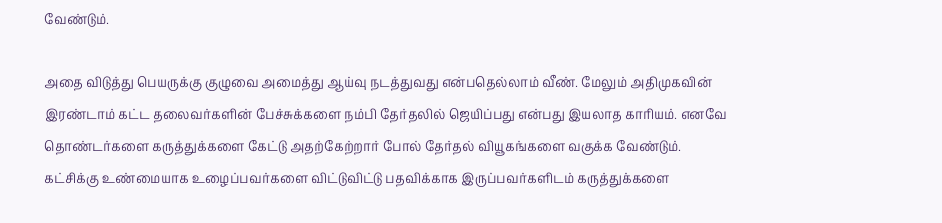வேண்டும்.

அதை விடுத்து பெயருக்கு குழுவை அமைத்து ஆய்வு நடத்துவது என்பதெல்லாம் வீண். மேலும் அதிமுகவின் இரண்டாம் கட்ட தலைவர்களின் பேச்சுக்களை நம்பி தேர்தலில் ஜெயிப்பது என்பது இயலாத காரியம். எனவே தொண்டர்களை கருத்துக்களை கேட்டு அதற்கேற்றார் போல் தேர்தல் வியூகங்களை வகுக்க வேண்டும். கட்சிக்கு உண்மையாக உழைப்பவர்களை விட்டுவிட்டு பதவிக்காக இருப்பவர்களிடம் கருத்துக்களை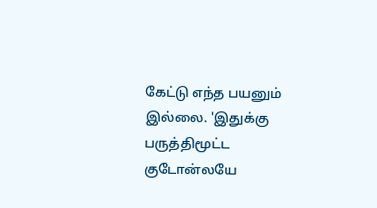கேட்டு எந்த பயனும் இல்லை. 'இதுக்கு பருத்திமூட்ட குடோன்லயே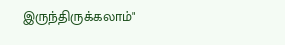இருந்திருக்கலாம்"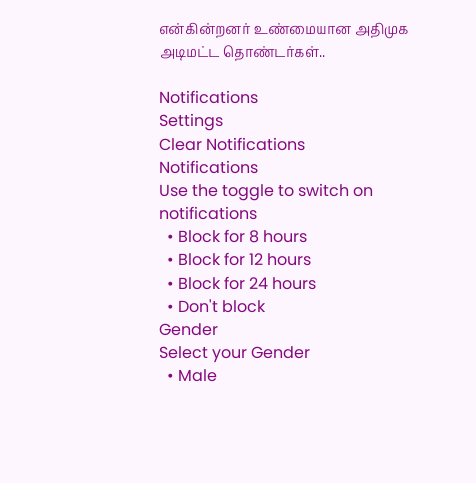என்கின்றனர் உண்மையான அதிமுக அடிமட்ட தொண்டர்கள்..

Notifications
Settings
Clear Notifications
Notifications
Use the toggle to switch on notifications
  • Block for 8 hours
  • Block for 12 hours
  • Block for 24 hours
  • Don't block
Gender
Select your Gender
  • Male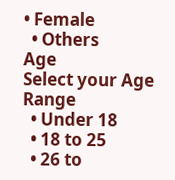• Female
  • Others
Age
Select your Age Range
  • Under 18
  • 18 to 25
  • 26 to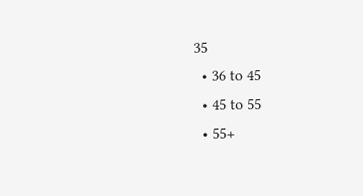35
  • 36 to 45
  • 45 to 55
  • 55+